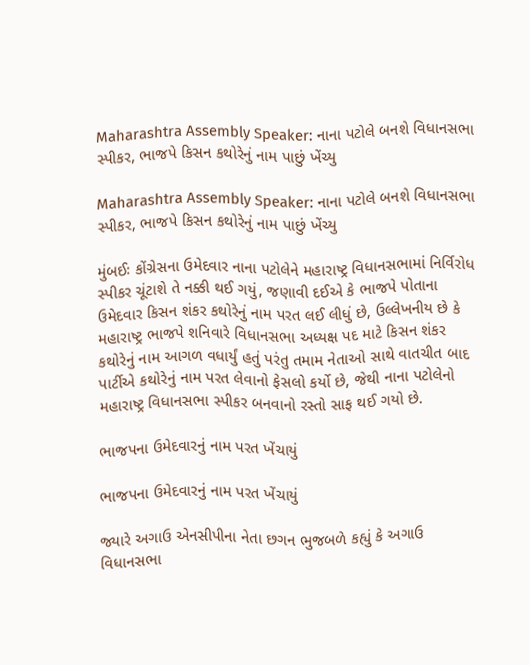Maharashtra Assembly Speaker: નાના પટોલે બનશે વિધાનસભા સ્પીકર, ભાજપે કિસન કથોરેનું નામ પાછું ખેંચ્યુ

Maharashtra Assembly Speaker: નાના પટોલે બનશે વિધાનસભા સ્પીકર, ભાજપે કિસન કથોરેનું નામ પાછું ખેંચ્યુ

મુંબઈઃ કોંગ્રેસના ઉમેદવાર નાના પટોલેને મહારાષ્ટ્ર વિધાનસભામાં નિર્વિરોધ સ્પીકર ચૂંટાશે તે નક્કી થઈ ગયું, જણાવી દઈએ કે ભાજપે પોતાના ઉમેદવાર કિસન શંકર કથોરેનું નામ પરત લઈ લીધું છે, ઉલ્લેખનીય છે કે મહારાષ્ટ્ર ભાજપે શનિવારે વિધાનસભા અધ્યક્ષ પદ માટે કિસન શંકર કથોરેનું નામ આગળ વધાર્યું હતું પરંતુ તમામ નેતાઓ સાથે વાતચીત બાદ પાર્ટીએ કથોરેનું નામ પરત લેવાનો ફેસલો કર્યો છે, જેથી નાના પટોલેનો મહારાષ્ટ્ર વિધાનસભા સ્પીકર બનવાનો રસ્તો સાફ થઈ ગયો છે.

ભાજપના ઉમેદવારનું નામ પરત ખેંચાયું

ભાજપના ઉમેદવારનું નામ પરત ખેંચાયું

જ્યારે અગાઉ એનસીપીના નેતા છગન ભુજબળે કહ્યું કે અગાઉ વિધાનસભા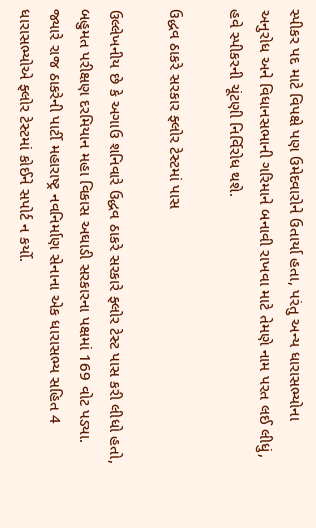સ્પીકર પદ માટે વિપક્ષે પણ ઉમેદવારોને ઉતાર્યા હતા, પરંતુ અન્ય ધારાસભ્યોના અનુરોધ અને વિધાનસભાની ગરિમાને બનાવી રાખવા માટે તેમણે નામ પરત લઈ લીધું, હવે સ્પીકરની ચૂંટણી નિર્વિરોધ થશે.

ઉદ્ધવ ઠાકરે સરકાર ફ્લોર ટેસ્ટમાં પાસ

ઉલ્લેખનીય છે કે અગાઉ શનિવારે ઉદ્ધવ ઠાકરે સરકારે ફ્લોર ટેસ્ટ પાસ કરી લીધો હતો, બહુમત પરીક્ષણ દરમિયાન મહા વિકાસ અઘાડી સરકારના પક્ષમાં 169 વોટ પડ્યા. જ્યારે રાજ ઠાકરેની પાર્ટી મહારાષ્ટ્ર નવનિર્માણ સેનાના એક ધારાસભ્ય સહિત 4 ધારાસભ્યોએ ફ્લોર ટેસ્ટમાં કોઈને સપોર્ટ ન કર્યો.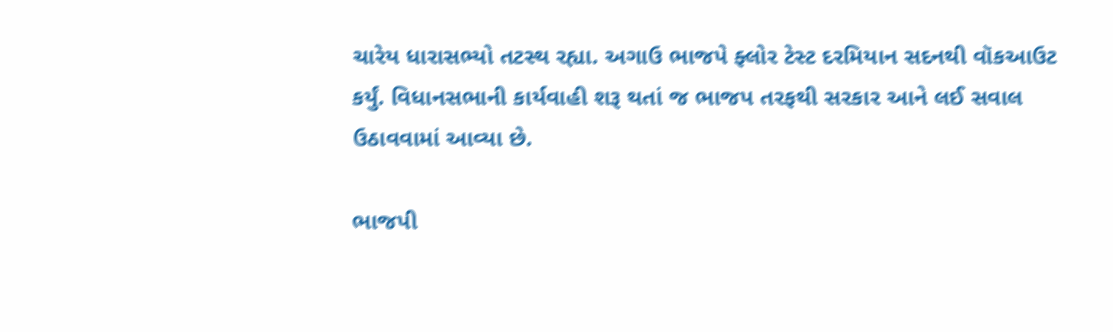ચારેય ધારાસભ્યો તટસ્થ રહ્યા. અગાઉ ભાજપે ફ્લોર ટેસ્ટ દરમિયાન સદનથી વૉકઆઉટ કર્યું. વિધાનસભાની કાર્યવાહી શરૂ થતાં જ ભાજપ તરફથી સરકાર આને લઈ સવાલ ઉઠાવવામાં આવ્યા છે.

ભાજપી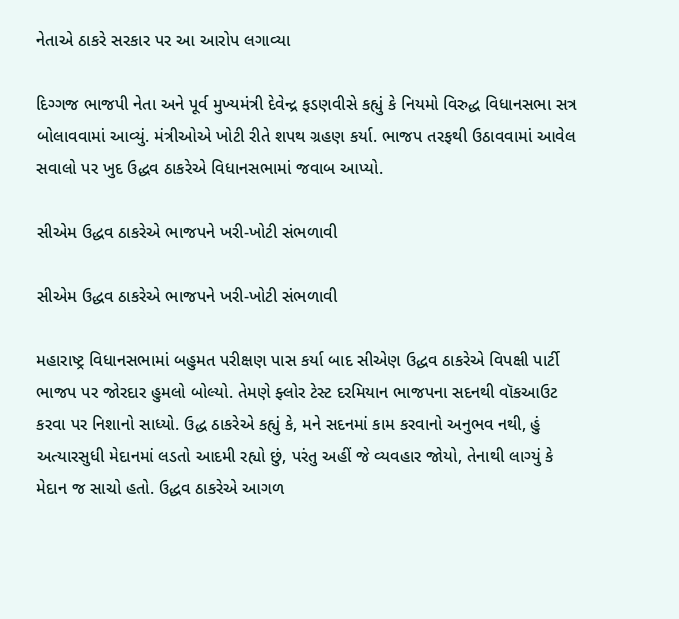નેતાએ ઠાકરે સરકાર પર આ આરોપ લગાવ્યા

દિગ્ગજ ભાજપી નેતા અને પૂર્વ મુખ્યમંત્રી દેવેન્દ્ર ફડણવીસે કહ્યું કે નિયમો વિરુદ્ધ વિધાનસભા સત્ર બોલાવવામાં આવ્યું. મંત્રીઓએ ખોટી રીતે શપથ ગ્રહણ કર્યા. ભાજપ તરફથી ઉઠાવવામાં આવેલ સવાલો પર ખુદ ઉદ્ધવ ઠાકરેએ વિધાનસભામાં જવાબ આપ્યો.

સીએમ ઉદ્ધવ ઠાકરેએ ભાજપને ખરી-ખોટી સંભળાવી

સીએમ ઉદ્ધવ ઠાકરેએ ભાજપને ખરી-ખોટી સંભળાવી

મહારાષ્ટ્ર વિધાનસભામાં બહુમત પરીક્ષણ પાસ કર્યા બાદ સીએણ ઉદ્ધવ ઠાકરેએ વિપક્ષી પાર્ટી ભાજપ પર જોરદાર હુમલો બોલ્યો. તેમણે ફ્લોર ટેસ્ટ દરમિયાન ભાજપના સદનથી વૉકઆઉટ કરવા પર નિશાનો સાધ્યો. ઉદ્ધ ઠાકરેએ કહ્યું કે, મને સદનમાં કામ કરવાનો અનુભવ નથી, હું અત્યારસુધી મેદાનમાં લડતો આદમી રહ્યો છું, પરંતુ અહીં જે વ્યવહાર જોયો, તેનાથી લાગ્યું કે મેદાન જ સાચો હતો. ઉદ્ધવ ઠાકરેએ આગળ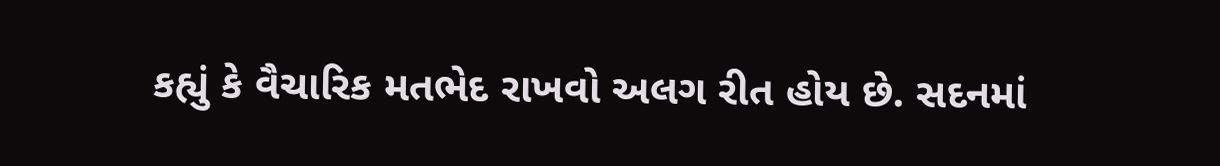કહ્યું કે વૈચારિક મતભેદ રાખવો અલગ રીત હોય છે. સદનમાં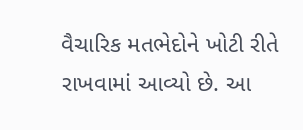વૈચારિક મતભેદોને ખોટી રીતે રાખવામાં આવ્યો છે. આ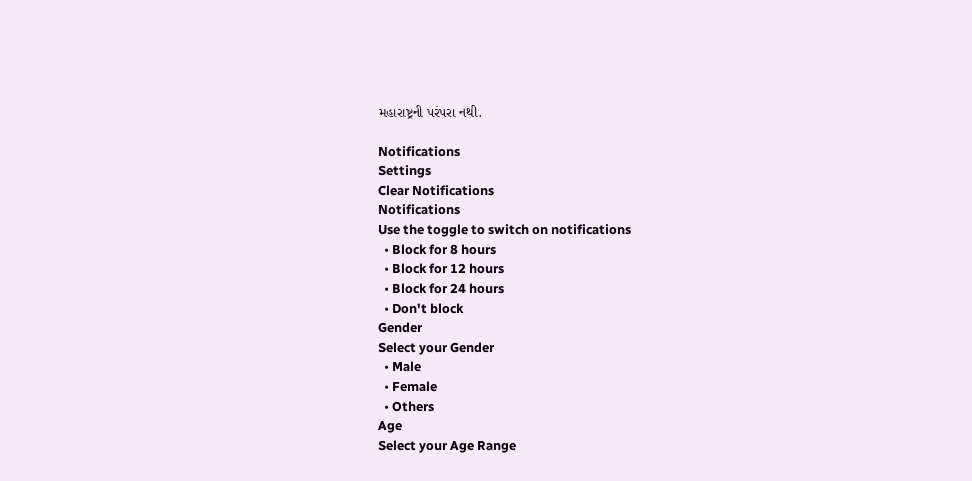મહારાષ્ટ્રની પરંપરા નથી.

Notifications
Settings
Clear Notifications
Notifications
Use the toggle to switch on notifications
  • Block for 8 hours
  • Block for 12 hours
  • Block for 24 hours
  • Don't block
Gender
Select your Gender
  • Male
  • Female
  • Others
Age
Select your Age Range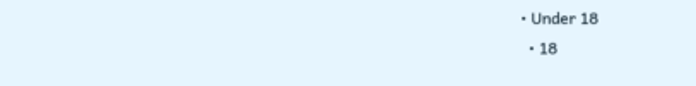• Under 18
  • 18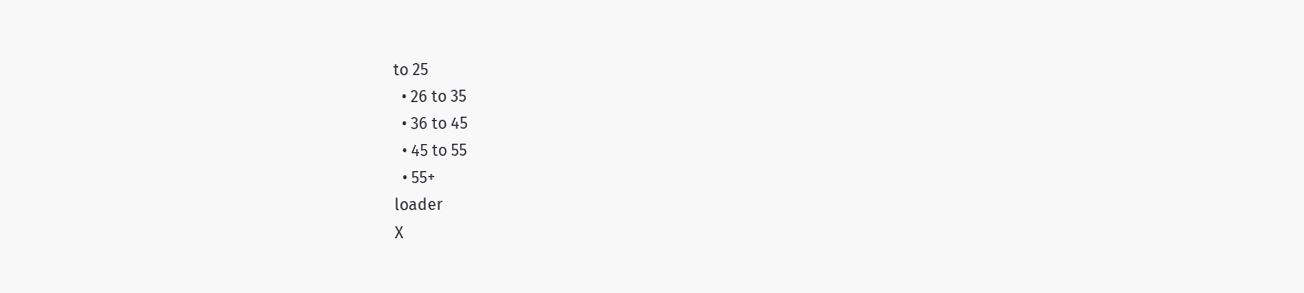to 25
  • 26 to 35
  • 36 to 45
  • 45 to 55
  • 55+
loader
X